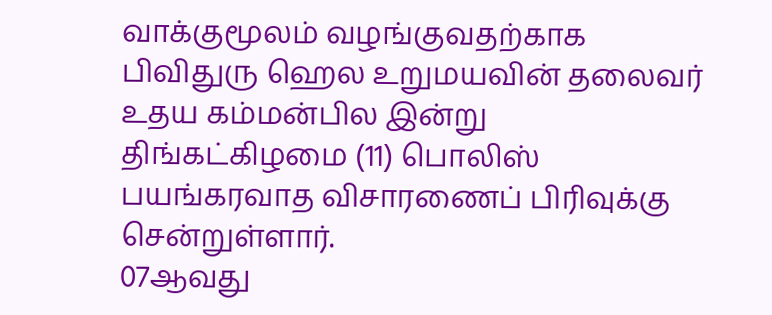வாக்குமூலம் வழங்குவதற்காக பிவிதுரு ஹெல உறுமயவின் தலைவர் உதய கம்மன்பில இன்று திங்கட்கிழமை (11) பொலிஸ் பயங்கரவாத விசாரணைப் பிரிவுக்கு சென்றுள்ளார்.
07ஆவது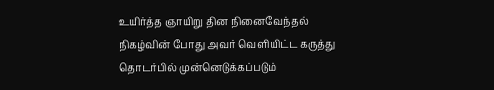உயிர்த்த ஞாயிறு தின நினைவேந்தல் நிகழ்வின் போது அவர் வெளியிட்ட கருத்து தொடர்பில் முன்னெடுக்கப்படும்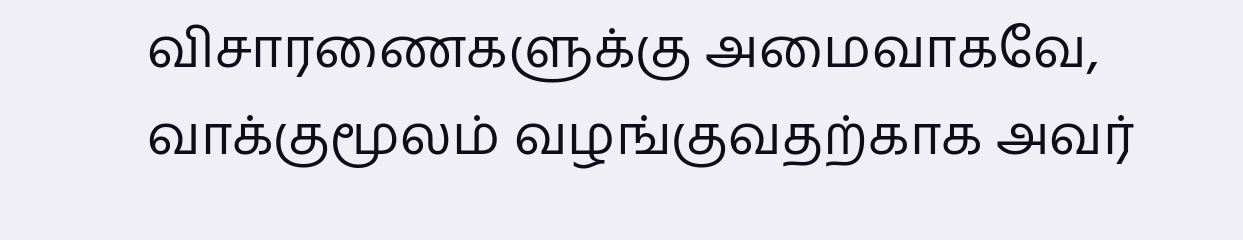விசாரணைகளுக்கு அமைவாகவே, வாக்குமூலம் வழங்குவதற்காக அவர்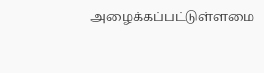அழைக்கப்பட்டுள்ளமை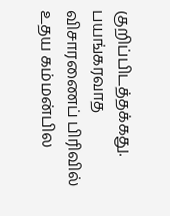குறிப்பிடத்தக்கது.
பயங்கரவாத விசாரணைப் பிரிவில் உதய கம்மன்பில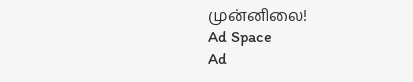முன்னிலை!
Ad Space
Ad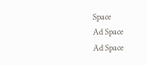Space
Ad Space
Ad Space